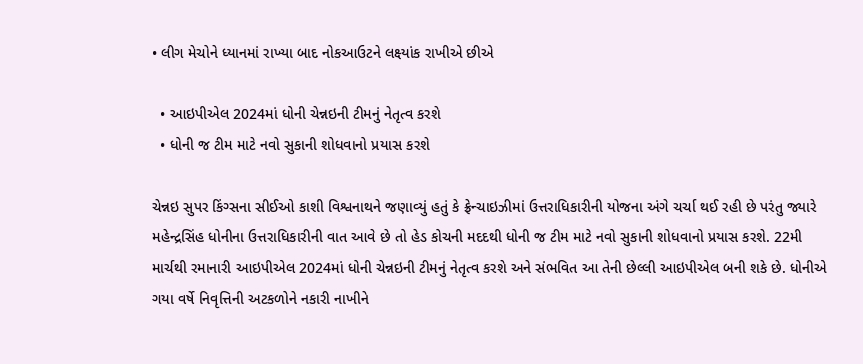• લીગ મેચોને ધ્યાનમાં રાખ્યા બાદ નોકઆઉટને લક્ષ્યાંક રાખીએ છીએ

  • આઇપીએલ 2024માં ધોની ચેન્નઇની ટીમનું નેતૃત્વ કરશે
  • ધોની જ ટીમ માટે નવો સુકાની શોધવાનો પ્રયાસ કરશે

ચેન્નઇ સુપર કિંગ્સના સીઈઓ કાશી વિશ્વનાથને જણાવ્યું હતું કે ફ્રેન્ચાઇઝીમાં ઉત્તરાધિકારીની યોજના અંગે ચર્ચા થઈ રહી છે પરંતુ જ્યારે મહેન્દ્રસિંહ ધોનીના ઉત્તરાધિકારીની વાત આવે છે તો હેડ કોચની મદદથી ધોની જ ટીમ માટે નવો સુકાની શોધવાનો પ્રયાસ કરશે. 22મી માર્ચથી રમાનારી આઇપીએલ 2024માં ધોની ચેન્નઇની ટીમનું નેતૃત્વ કરશે અને સંભવિત આ તેની છેલ્લી આઇપીએલ બની શકે છે. ધોનીએ ગયા વર્ષે નિવૃત્તિની અટકળોને નકારી નાખીને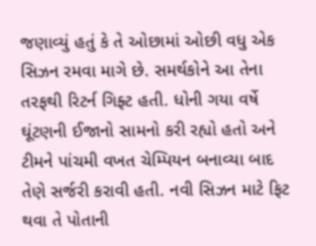જણાવ્યું હતું કે તે ઓછામાં ઓછી વધુ એક સિઝન રમવા માગે છે. સમર્થકોને આ તેના તરફથી રિટર્ન ગિફ્ટ હતી. ધોની ગયા વર્ષે ઘૂંટણની ઈજાનો સામનો કરી રહ્યો હતો અને ટીમને પાંચમી વખત ચેમ્પિયન બનાવ્યા બાદ તેણે સર્જરી કરાવી હતી. નવી સિઝન માટે ફિટ થવા તે પોતાની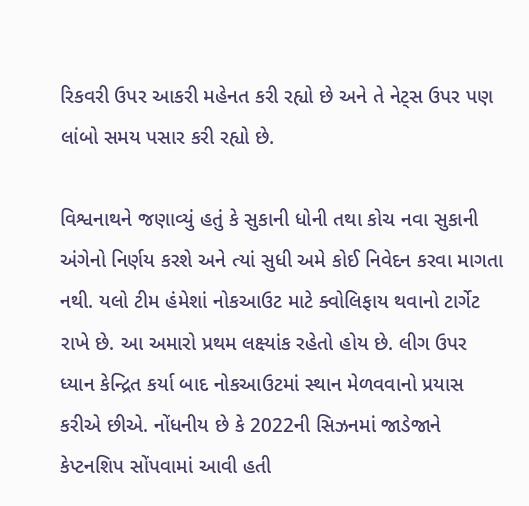રિકવરી ઉપર આકરી મહેનત કરી રહ્યો છે અને તે નેટ્સ ઉપર પણ લાંબો સમય પસાર કરી રહ્યો છે.

વિશ્વનાથને જણાવ્યું હતું કે સુકાની ધોની તથા કોચ નવા સુકાની અંગેનો નિર્ણય કરશે અને ત્યાં સુધી અમે કોઈ નિવેદન કરવા માગતા નથી. યલો ટીમ હંમેશાં નોકઆઉટ માટે ક્વોલિફાય થવાનો ટાર્ગેટ રાખે છે. આ અમારો પ્રથમ લક્ષ્યાંક રહેતો હોય છે. લીગ ઉપર ધ્યાન કેન્દ્રિત કર્યા બાદ નોકઆઉટમાં સ્થાન મેળવવાનો પ્રયાસ કરીએ છીએ. નોંધનીય છે કે 2022ની સિઝનમાં જાડેજાને કેપ્ટનશિપ સોંપવામાં આવી હતી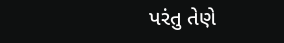પરંતુ તેણે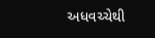અધવચ્ચેથી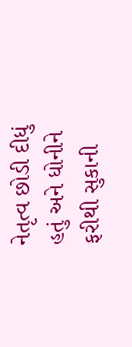નેતૃત્વ છોડી દીધું હતું અને ધોનીને ફરીથી સુકાની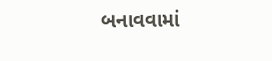બનાવવામાં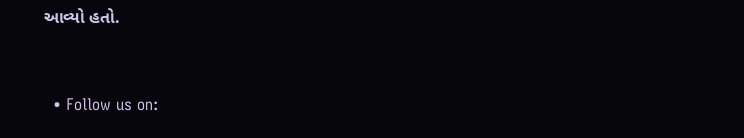આવ્યો હતો.


  • Follow us on: